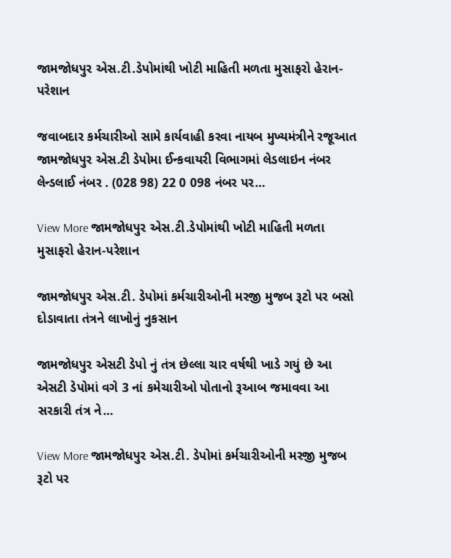જામજોધપુર એસ.ટી.ડેપોમાંથી ખોટી માહિતી મળતા મુસાફરો હેરાન-પરેશાન

જવાબદાર કર્મચારીઓ સામે કાર્યવાહી કરવા નાયબ મુખ્યમંત્રીને રજૂઆત જામજોધપુર એસ.ટી ડેપોમા ઈન્કવાયરી વિભાગમાં લેડલાઇન નંબર લેન્ડલાઈ નંબર . (028 98) 22 0 098 નંબર પર…

View More જામજોધપુર એસ.ટી.ડેપોમાંથી ખોટી માહિતી મળતા મુસાફરો હેરાન-પરેશાન

જામજોધપુર એસ.ટી. ડેપોમાં કર્મચારીઓની મરજી મુજબ રૂટો પર બસો દોડાવાતા તંત્રને લાખોનું નુકસાન

જામજોધપુર એસટી ડેપો નું તંત્ર છેલ્લા ચાર વર્ષથી ખાડે ગયું છે આ એસટી ડેપોમાં વગે 3 નાં કમેચારીઓ પોતાનો રૂઆબ જમાવવા આ સરકારી તંત્ર ને…

View More જામજોધપુર એસ.ટી. ડેપોમાં કર્મચારીઓની મરજી મુજબ રૂટો પર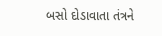બસો દોડાવાતા તંત્રને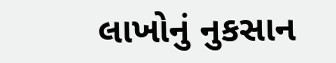લાખોનું નુકસાન